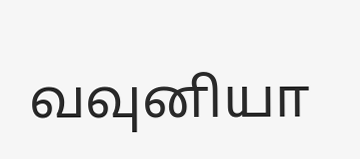வவுனியா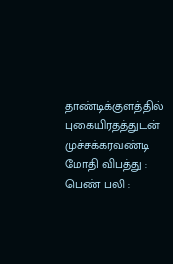தாண்டிக்குளத்தில் புகையிரதத்துடன் முச்சக்கரவண்டி மோதி விபத்து : பெண் பலி :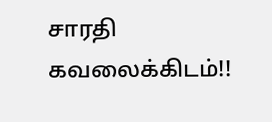சாரதி கவலைக்கிடம்!!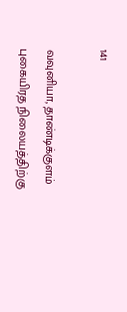141

வவுனியா, தாண்டிக்குளம் புகையிரத நிலையத்திற்கு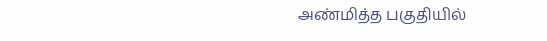அண்மித்த பகுதியில்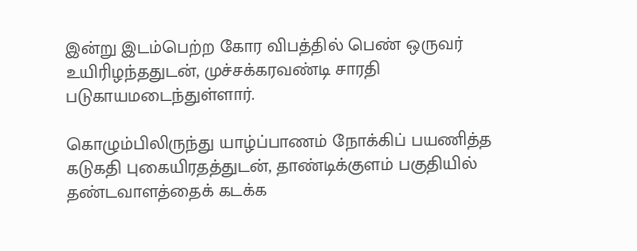இன்று இடம்பெற்ற கோர விபத்தில் பெண் ஒருவர் உயிரிழந்ததுடன், முச்சக்கரவண்டி சாரதி படுகாயமடைந்துள்ளார்.

கொழும்பிலிருந்து யாழ்ப்பாணம் நோக்கிப் பயணித்த கடுகதி புகையிரதத்துடன், தாண்டிக்குளம் பகுதியில் தண்டவாளத்தைக் கடக்க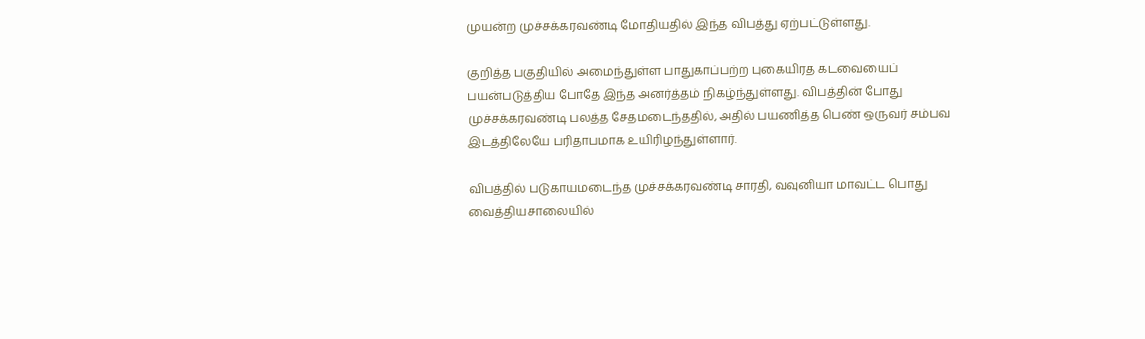முயன்ற முச்சக்கரவண்டி மோதியதில் இந்த விபத்து ஏற்பட்டுள்ளது.

குறித்த பகுதியில் அமைந்துள்ள பாதுகாப்பற்ற புகையிரத கடவையைப் பயன்படுத்திய போதே இந்த அனர்த்தம் நிகழ்ந்துள்ளது. விபத்தின் போது முச்சக்கரவண்டி பலத்த சேதமடைந்ததில், அதில் பயணித்த பெண் ஒருவர் சம்பவ இடத்திலேயே பரிதாபமாக உயிரிழந்துள்ளார்.

விபத்தில் படுகாயமடைந்த முச்சக்கரவண்டி சாரதி, வவுனியா மாவட்ட பொது வைத்தியசாலையில்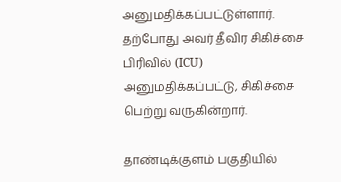அனுமதிக்கப்பட்டுள்ளார். தற்போது அவர் தீவிர சிகிச்சை பிரிவில் (ICU) அனுமதிக்கப்பட்டு, சிகிச்சை பெற்று வருகின்றார்.

தாண்டிக்குளம் பகுதியில்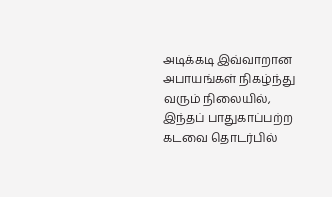அடிக்கடி இவ்வாறான அபாயங்கள் நிகழ்ந்து வரும் நிலையில், இந்தப் பாதுகாப்பற்ற கடவை தொடர்பில்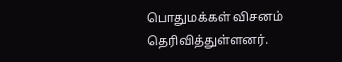பொதுமக்கள் விசனம் தெரிவித்துள்ளனர்.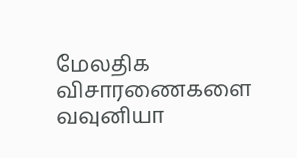மேலதிக விசாரணைகளை வவுனியா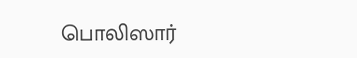பொலிஸார்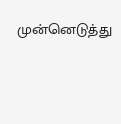முன்னெடுத்து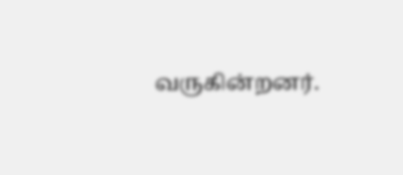வருகின்றனர்.